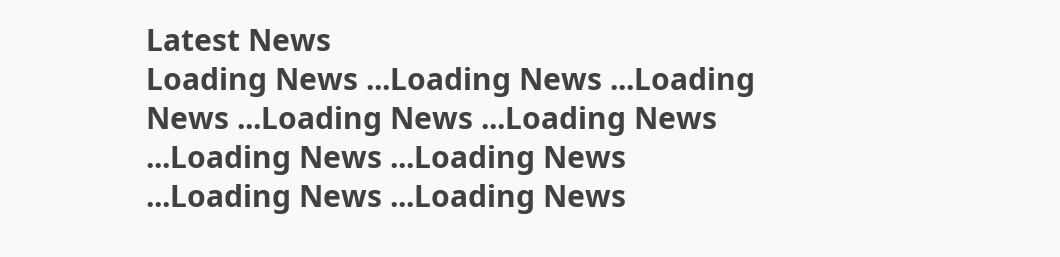Latest News
Loading News ...Loading News ...Loading News ...Loading News ...Loading News ...Loading News ...Loading News ...Loading News ...Loading News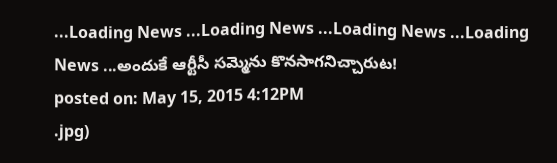...Loading News ...Loading News ...Loading News ...Loading News ...అందుకే ఆర్టీసీ సమ్మెను కొనసాగనిచ్చారుట!
posted on: May 15, 2015 4:12PM
.jpg)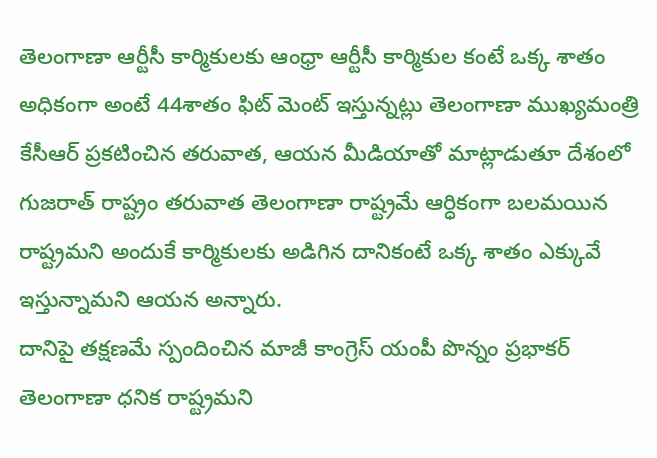తెలంగాణా ఆర్టీసీ కార్మికులకు ఆంధ్రా ఆర్టీసీ కార్మికుల కంటే ఒక్క శాతం అధికంగా అంటే 44శాతం ఫిట్ మెంట్ ఇస్తున్నట్లు తెలంగాణా ముఖ్యమంత్రి కేసీఆర్ ప్రకటించిన తరువాత, ఆయన మీడియాతో మాట్లాడుతూ దేశంలో గుజరాత్ రాష్ట్రం తరువాత తెలంగాణా రాష్ట్రమే ఆర్ధికంగా బలమయిన రాష్ట్రమని అందుకే కార్మికులకు అడిగిన దానికంటే ఒక్క శాతం ఎక్కువే ఇస్తున్నామని ఆయన అన్నారు.
దానిపై తక్షణమే స్పందించిన మాజీ కాంగ్రెస్ యంపీ పొన్నం ప్రభాకర్ తెలంగాణా ధనిక రాష్ట్రమని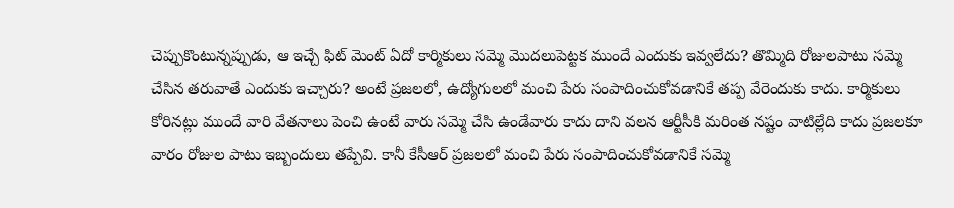చెప్పుకొంటున్నప్పుడు, ఆ ఇచ్చే ఫిట్ మెంట్ ఏదో కార్మికులు సమ్మె మొదలుపెట్టక ముందే ఎందుకు ఇవ్వలేదు? తొమ్మిది రోజులపాటు సమ్మె చేసిన తరువాతే ఎందుకు ఇచ్చారు? అంటే ప్రజలలో, ఉద్యోగులలో మంచి పేరు సంపాదించుకోవడానికే తప్ప వేరెందుకు కాదు. కార్మికులు కోరినట్లు ముందే వారి వేతనాలు పెంచి ఉంటే వారు సమ్మె చేసి ఉండేవారు కాదు దాని వలన ఆర్టీసీకి మరింత నష్టం వాటిల్లేది కాదు ప్రజలకూ వారం రోజుల పాటు ఇబ్బందులు తప్పేవి. కానీ కేసీఆర్ ప్రజలలో మంచి పేరు సంపాదించుకోవడానికే సమ్మె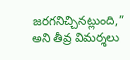జరగనిచ్చినట్లుంది,” అని తీవ్ర విమర్శలు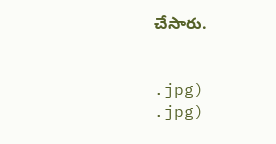చేసారు.


.jpg)
.jpg)